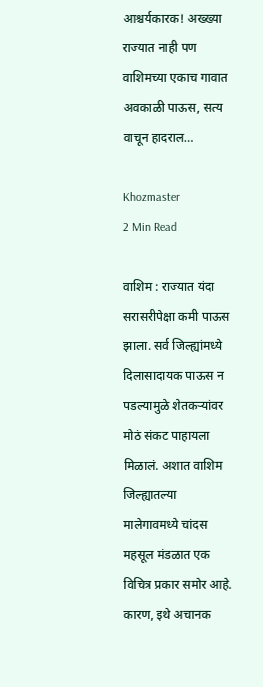आश्चर्यकारक! अख्ख्या राज्यात नाही पण वाशिमच्या एकाच गावात अवकाळी पाऊस, सत्य वाचून हादराल…

Khozmaster
2 Min Read

वाशिम : राज्यात यंदा सरासरीपेक्षा कमी पाऊस झाला. सर्व जिल्ह्यांमध्ये दिलासादायक पाऊस न पडल्यामुळे शेतकऱ्यांवर मोठं संकट पाहायला मिळालं. अशात वाशिम जिल्ह्यातल्या मालेगावमध्ये चांदस महसूल मंडळात एक विचित्र प्रकार समोर आहे. कारण, इथे अचानक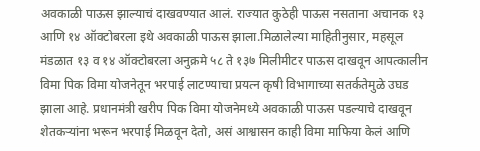अवकाळी पाऊस झाल्याचं दाखवण्यात आलं. राज्यात कुठेही पाऊस नसताना अचानक १३ आणि १४ ऑक्टोबरला इथे अवकाळी पाऊस झाला.मिळालेल्या माहितीनुसार, महसूल मंडळात १३ व १४ ऑक्टोबरला अनुक्रमे ५८ ते १३७ मिलीमीटर पाऊस दाखवून आपत्कालीन विमा पिक विमा योजनेतून भरपाई लाटण्याचा प्रयत्न कृषी विभागाच्या सतर्कतेमुळे उघड झाला आहे. प्रधानमंत्री खरीप पिक विमा योजनेमध्ये अवकाळी पाऊस पडल्याचे दाखवून शेतकऱ्यांना भरून भरपाई मिळवून देतो, असं आश्वासन काही विमा माफिया केलं आणि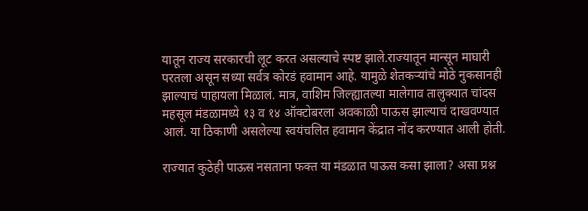यातून राज्य सरकारची लूट करत असल्याचे स्पष्ट झाले.राज्यातून मान्सून माघारी परतला असून सध्या सर्वत्र कोरडं हवामान आहे. यामुळे शेतकऱ्यांचे मोठे नुकसानही झाल्याचं पाहायला मिळालं. मात्र, वाशिम जिल्ह्यातल्या मालेगाव तालुक्यात चांदस महसूल मंडळामध्ये १३ व १४ ऑक्टोबरला अवकाळी पाऊस झाल्याचं दाखवण्यात आलं. या ठिकाणी असलेल्या स्वयंचलित हवामान केंद्रात नोंद करण्यात आली होती.

राज्यात कुठेही पाऊस नसताना फक्त या मंडळात पाऊस कसा झाला? असा प्रश्न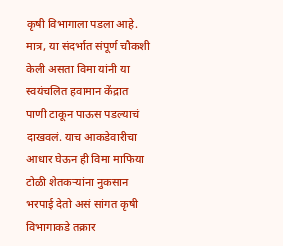कृषी विभागाला पडला आहे. मात्र, या संदर्भात संपूर्ण चौकशी केली असता विमा यांनी या स्वयंचलित हवामान केंद्रात पाणी टाकून पाऊस पडल्याचं दाखवलं. याच आकडेवारीचा आधार घेऊन ही विमा माफिया टोळी शेतकऱ्यांना नुकसान भरपाई देतो असं सांगत कृषी विभागाकडे तक्रार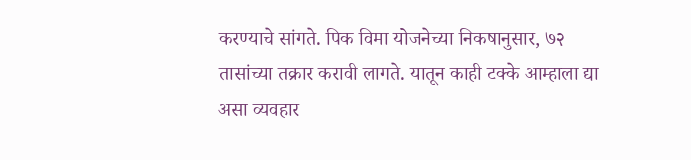करण्याचे सांगते. पिक विमा योजनेच्या निकषानुसार, ७२ तासांच्या तक्रार करावी लागते. यातून काही टक्के आम्हाला द्या असा व्यवहार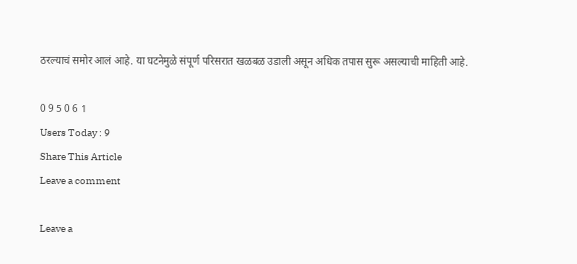ठरल्याचं समोर आलं आहे. या घटनेमुळे संपूर्ण परिसरात खळबळ उडाली असून अधिक तपास सुरू असल्याची माहिती आहे.

0 9 5 0 6 1
Users Today : 9
Share This Article
Leave a comment

Leave a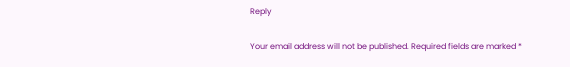Reply

Your email address will not be published. Required fields are marked *